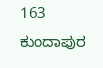163
ಕುಂದಾಪುರ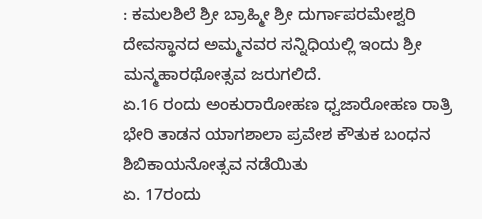: ಕಮಲಶಿಲೆ ಶ್ರೀ ಬ್ರಾಹ್ಮೀ ಶ್ರೀ ದುರ್ಗಾಪರಮೇಶ್ವರಿ ದೇವಸ್ಥಾನದ ಅಮ್ಮನವರ ಸನ್ನಿಧಿಯಲ್ಲಿ ಇಂದು ಶ್ರೀ ಮನ್ಮಹಾರಥೋತ್ಸವ ಜರುಗಲಿದೆ.
ಏ.16 ರಂದು ಅಂಕುರಾರೋಹಣ ಧ್ವಜಾರೋಹಣ ರಾತ್ರಿ ಭೇರಿ ತಾಡನ ಯಾಗಶಾಲಾ ಪ್ರವೇಶ ಕೌತುಕ ಬಂಧನ ಶಿಬಿಕಾಯನೋತ್ಸವ ನಡೆಯಿತು
ಏ. 17ರಂದು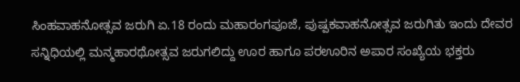ಸಿಂಹವಾಹನೋತ್ಸವ ಜರುಗಿ ಏ.18 ರಂದು ಮಹಾರಂಗಪೂಜೆ, ಪುಷ್ಪಕವಾಹನೋತ್ಸವ ಜರುಗಿತು ಇಂದು ದೇವರ ಸನ್ನಿಧಿಯಲ್ಲಿ ಮನ್ಮಹಾರಥೋತ್ಸವ ಜರುಗಲಿದ್ದು ಊರ ಹಾಗೂ ಪರಊರಿನ ಅಪಾರ ಸಂಖ್ಯೆಯ ಭಕ್ತರು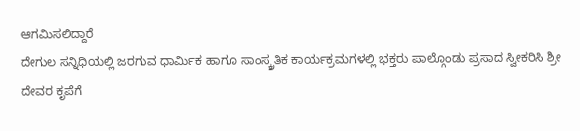ಆಗಮಿಸಲಿದ್ದಾರೆ
ದೇಗುಲ ಸನ್ನಿಧಿಯಲ್ಲಿ ಜರಗುವ ಧಾರ್ಮಿಕ ಹಾಗೂ ಸಾಂಸ್ಕ್ರತಿಕ ಕಾರ್ಯಕ್ರಮಗಳಲ್ಲಿ ಭಕ್ತರು ಪಾಲ್ಗೊಂಡು ಪ್ರಸಾದ ಸ್ವೀಕರಿಸಿ ಶ್ರೀ ದೇವರ ಕೃಪೆಗೆ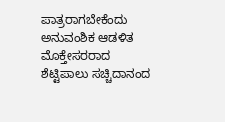ಪಾತ್ರರಾಗಬೇಕೆಂದು ಅನುವಂಶಿಕ ಆಡಳಿತ ಮೊಕ್ತೇಸರರಾದ ಶೆಟ್ಟಿಪಾಲು ಸಚ್ಚಿದಾನಂದ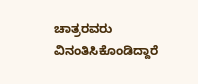ಚಾತ್ರರವರು ವಿನಂತಿಸಿಕೊಂಡಿದ್ದಾರೆ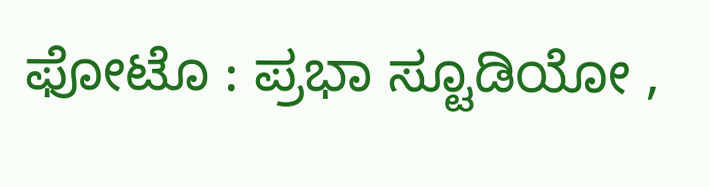ಫೋಟೊ : ಪ್ರಭಾ ಸ್ಟೂಡಿಯೋ ,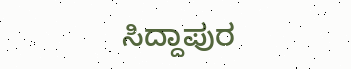ಸಿದ್ದಾಪುರ